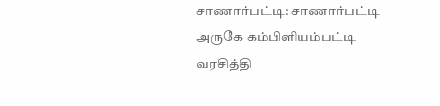சாணார்பட்டி: சாணார்பட்டி அருகே கம்பிளியம்பட்டி வரசித்தி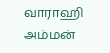வாராஹி அம்மன்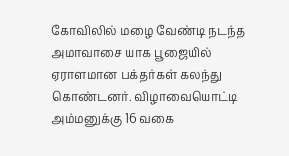கோவிலில் மழை வேண்டி நடந்த அமாவாசை யாக பூஜையில் ஏராளமான பக்தர்கள் கலந்து கொண்டனர். விழாவையொட்டி அம்மனுக்கு 16 வகை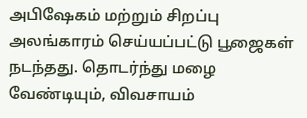அபிஷேகம் மற்றும் சிறப்பு அலங்காரம் செய்யப்பட்டு பூஜைகள் நடந்தது. தொடர்ந்து மழை வேண்டியும், விவசாயம்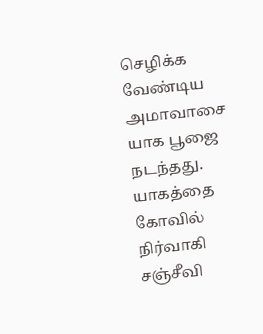செழிக்க வேண்டிய அமாவாசை யாக பூஜை நடந்தது. யாகத்தை கோவில் நிர்வாகி சஞ்சீவி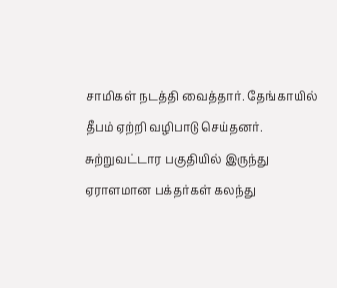சாமிகள் நடத்தி வைத்தார். தேங்காயில் தீபம் ஏற்றி வழிபாடு செய்தனர். சுற்றுவட்டார பகுதியில் இருந்து ஏராளமான பக்தர்கள் கலந்து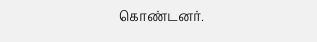கொண்டனர்.